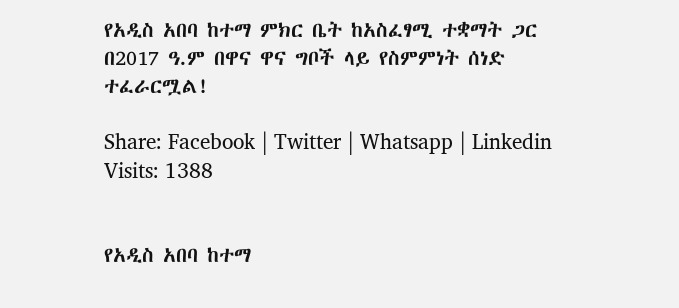የአዲስ አበባ ከተማ ምክር ቤት ከአስፈፃሚ ተቋማት ጋር በ2017 ዓ.ም በዋና ዋና ግቦች ላይ የስምምነት ሰነድ ተፈራርሟል!

Share: Facebook | Twitter | Whatsapp | Linkedin Visits: 1388


የአዲስ አበባ ከተማ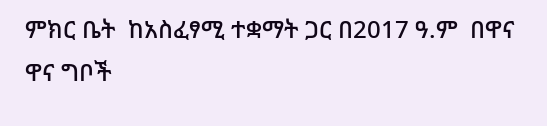ምክር ቤት  ከአስፈፃሚ ተቋማት ጋር በ2017 ዓ.ም  በዋና ዋና ግቦች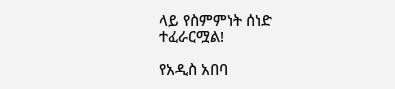ላይ የስምምነት ሰነድ ተፈራርሟል!

የአዲስ አበባ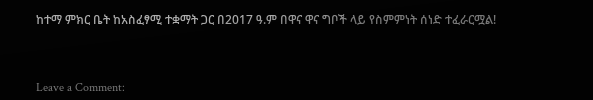ከተማ ምክር ቤት ከአስፈፃሚ ተቋማት ጋር በ2017 ዓ.ም በዋና ዋና ግቦች ላይ የስምምነት ሰነድ ተፈራርሟል!



Leave a Comment: